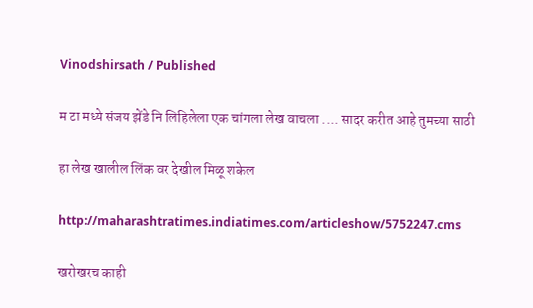Vinodshirsath / Published

म टा मध्ये संजय झेंडे नि लिहिलेला एक चांगला लेख वाचला .... सादर करीत आहे तुमच्या साठी

हा लेख खालील लिंक वर देखील मिळू शकेल

http://maharashtratimes.indiatimes.com/articleshow/5752247.cms

खरोखरच काही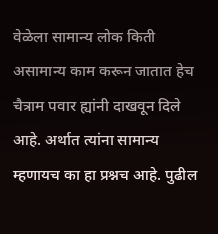वेळेला सामान्य लोक किती असामान्य काम करून जातात हेच चैत्राम पवार ह्यांनी दाखवून दिले आहे. अर्थात त्यांना सामान्य म्हणायच का हा प्रश्नच आहे. पुढील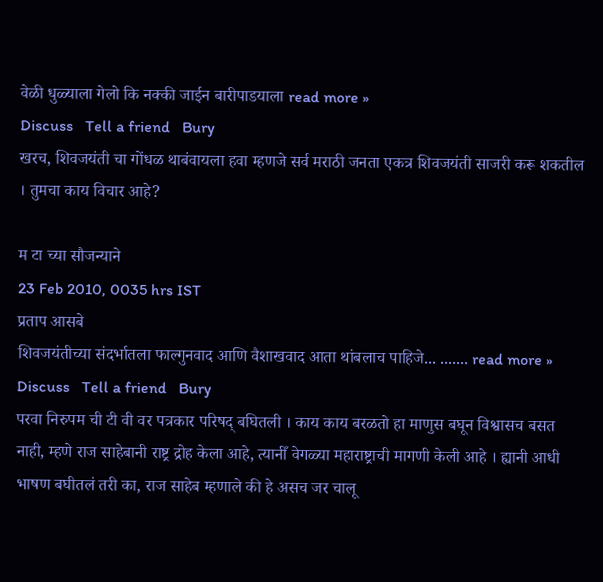वेळी धुळ्याला गेलो कि नक्की जाईन बारीपाड‍याला read more »
Discuss   Tell a friend   Bury
खरच, शिवजयंती चा गोंधळ थाबंवायला हवा म्हणजे सर्व मराठी जनता एकत्र शिवजयंती साजरी करू शकतील । तुमचा काय विचार आहे?

म टा च्या सौजन्याने
23 Feb 2010, 0035 hrs IST
प्रताप आसबे
शिवजयंतीच्या संदर्भातला फाल्गुनवाद आणि वैशाखवाद आता थांबलाच पाहिजे... ....... read more »
Discuss   Tell a friend   Bury
परवा निरुपम ची टी वी वर पत्रकार परिषद् बघितली । काय काय बरळतो हा माणुस बघून विश्वासच बसत नाही, म्हणे राज साहेबानी राष्ट्र द्रोह केला आहे, त्यानीँ वेगळ्या महाराष्ट्राची मागणी केली आहे । ह्यानी आधी भाषण बघीतलं तरी का, राज साहेब म्हणाले की हे असच जर चालू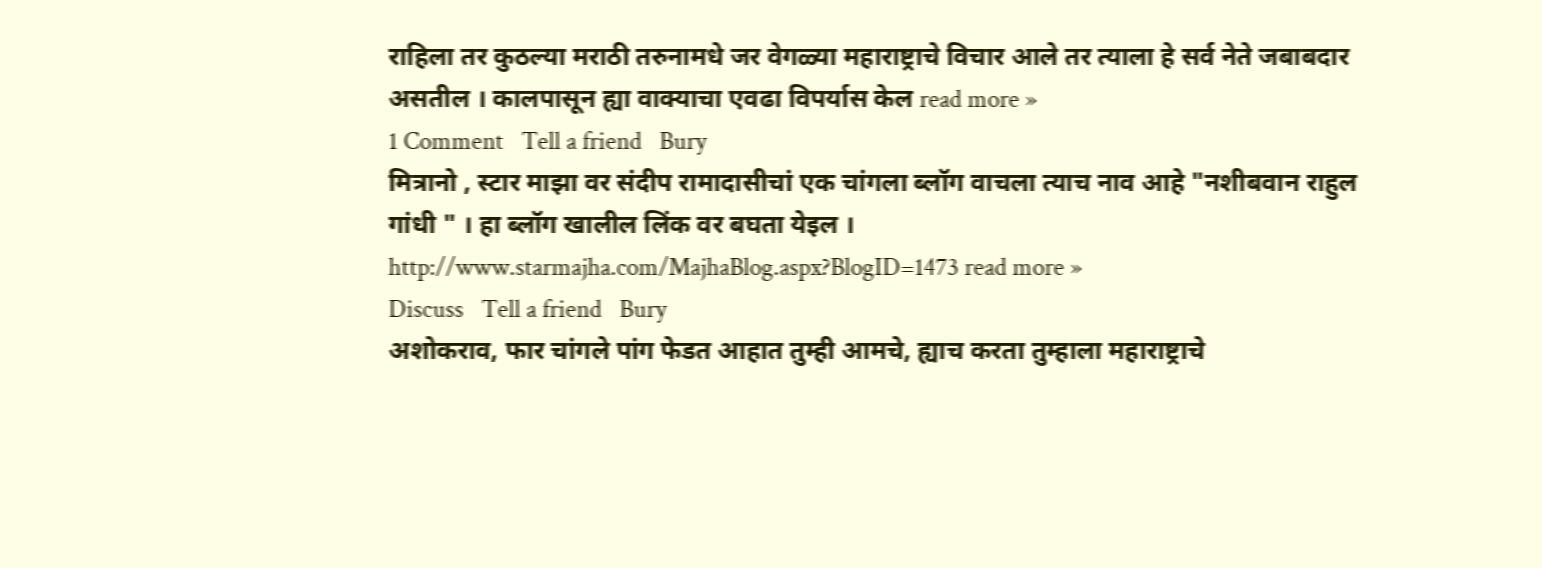राहिला तर कुठल्या मराठी तरुनामधे जर वेगळ्या महाराष्ट्राचे विचार आले तर त्याला हे सर्व नेते जबाबदार असतील । कालपासून ह्या वाक्याचा एवढा विपर्यास केल read more »
1 Comment   Tell a friend   Bury
मित्रानो , स्टार माझा वर संदीप रामादासीचां एक चांगला ब्लॉग वाचला त्याच नाव आहे "नशीबवान राहुल गांधी " । हा ब्लॉग खालील लिंक वर बघता येइल ।
http://www.starmajha.com/MajhaBlog.aspx?BlogID=1473 read more »
Discuss   Tell a friend   Bury
अशोकराव, फार चांगले पांग फेडत आहात तुम्ही आमचे, ह्याच करता तुम्हाला महाराष्ट्राचे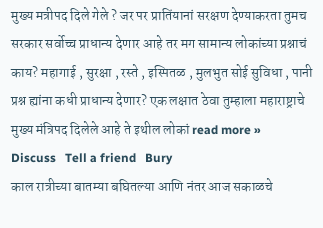मुख्य मत्रीपद दिले गेले ? जर पर प्रातिंयानां सरक्षण देण्याकरता तुमच सरकार सर्वोच्च प्राधान्य देणार आहे तर मग सामान्य लोकांच्या प्रश्नाचं काय? महागाई , सुरक्षा , रस्ते , इस्पितळ , मुलभुत सोई सुविधा , पानी प्रश्न ह्यांना कधी प्राधान्य देणार? एक लक्षात ठेवा तुम्हाला महाराष्ट्राचे मुख्य मंत्रिपद दिलेले आहे ते इथील लोकां read more »
Discuss   Tell a friend   Bury
काल रात्रीच्या बातम्या बघितल्या आणि नंतर आज सकाळचे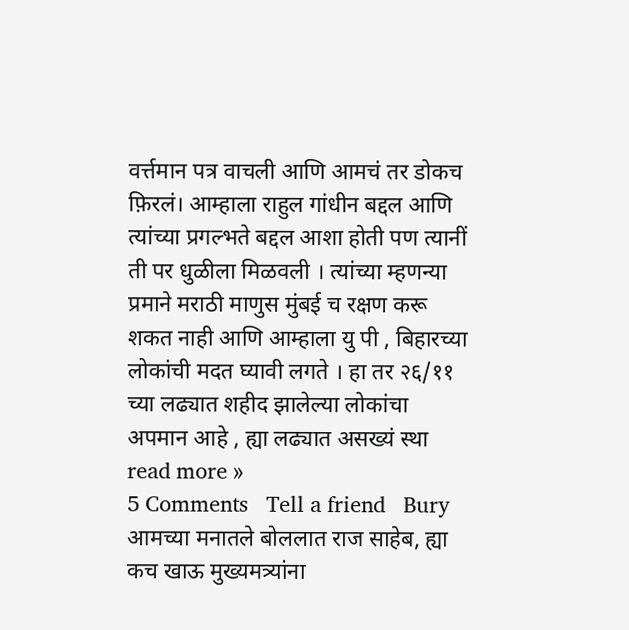वर्त्तमान पत्र वाचली आणि आमचं तर डोकच फ़िरलं। आम्हाला राहुल गांधीन बद्दल आणि त्यांच्या प्रगल्भते बद्दल आशा होती पण त्यानीं ती पर धुळीला मिळवली । त्यांच्या म्हणन्या प्रमाने मराठी माणुस मुंबई च रक्षण करू शकत नाही आणि आम्हाला यु पी , बिहारच्या लोकांची मदत घ्यावी लगते । हा तर २६/११ च्या लढ्यात शहीद झालेल्या लोकांचा अपमान आहे , ह्या लढ्यात असख्यं स्था read more »
5 Comments   Tell a friend   Bury
आमच्या मनातले बोललात राज साहेब, ह्या कच खाऊ मुख्यमत्र्यांना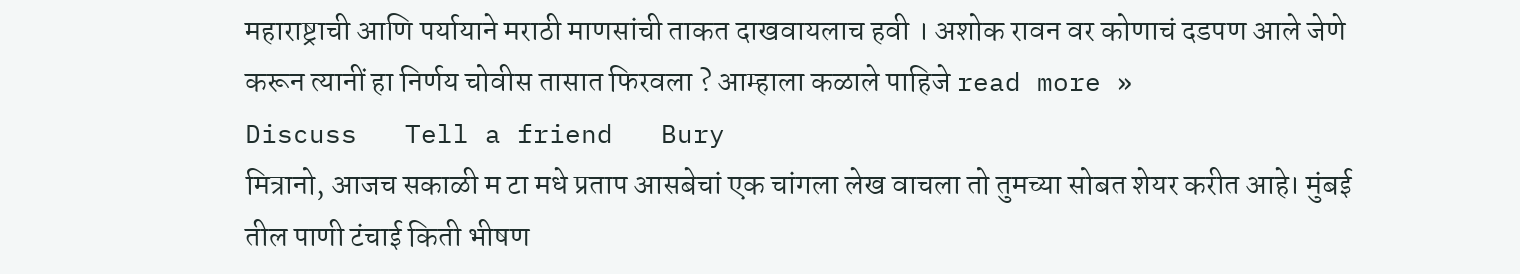महाराष्ट्राची आणि पर्यायाने मराठी माणसांची ताकत दाखवायलाच हवी । अशोक रावन वर कोणाचं दडपण आले जेणे करून त्यानीं हा निर्णय चोवीस तासात फिरवला ? आम्हाला कळाले पाहिजे read more »
Discuss   Tell a friend   Bury
मित्रानो, आजच सकाळी म टा मधे प्रताप आसबेचां एक चांगला लेख वाचला तो तुमच्या सोबत शेयर करीत आहे। मुंबई तील पाणी टंचाई किती भीषण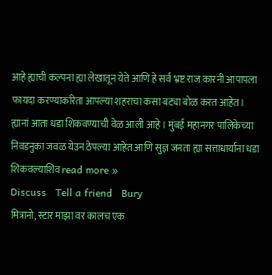आहे ह्याची कल्पना ह्या लेखातून येते आणि हे सर्व भ्रष्ट राज कारनी आपापला फायदा करण्याकरिता आपल्या शहराचा कसा बट्या बोळ करत आहेत। ह्यानां आता धडा शिकवण्याची वेळ आली आहे । मुंबई महानगर पालिकेच्या निवडनुका जवळ येउन ठेपल्या आहेत आणि सुज्ञ जनता ह्या सत्ताधार्याना धडा शिकवल्याशिव read more »
Discuss   Tell a friend   Bury
मित्रानो, स्टार माझा वर कालच एक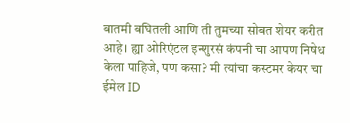बातमी बघितली आणि ती तुमच्या सोबत शेयर करीत आहे। ह्या ओरिएंटल इन्शुरसं कंपनी चा आपण निषेध केला पाहिजे, पण कसा? मी त्यांचा कस्टमर केयर चा ईमेल ID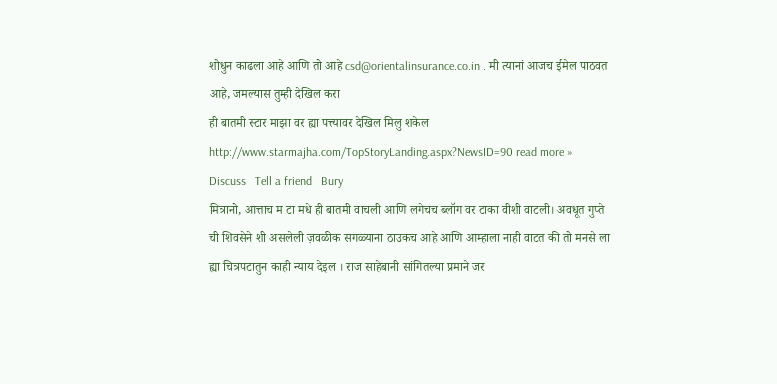शोधुन काढला आहे आणि तो आहे csd@orientalinsurance.co.in . मी त्यानां आजच ईमेल पाठवत आहे, जमल्यास तुम्ही देखिल करा
ही बातमी स्टार माझा वर ह्या पत्त्यावर देखिल मिलु शकेल http://www.starmajha.com/TopStoryLanding.aspx?NewsID=90 read more »
Discuss   Tell a friend   Bury
मित्रानो, आत्ताच म टा मधे ही बातमी वाचली आणि लगेचच ब्लॉग वर टाका वीशी वाटली। अवधूत गुप्ते ची शिवसेने शी असलेली ज़वळीक सगळ्याना ठाउकच आहे आणि आम्हाला नाही वाटत की तो मनसे ला ह्या चित्रपटातुन काही न्याय देइल । राज साहेबानी सांगितल्या प्रमाने जर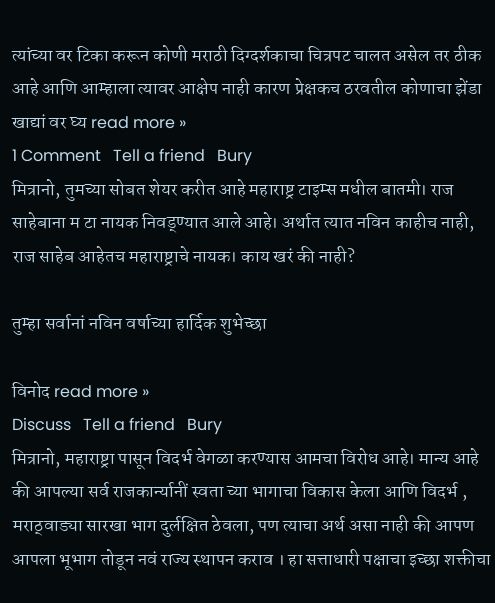त्यांच्या वर टिका करून कोणी मराठी दिग्दर्शकाचा चित्रपट चालत असेल तर ठीक आहे आणि आम्हाला त्यावर आक्षेप नाही कारण प्रेक्षकच ठरवतील कोणाचा झेंडा खाद्यां वर घ्य read more »
1 Comment   Tell a friend   Bury
मित्रानो, तुमच्या सोबत शेयर करीत आहे महाराष्ट्र टाइम्स मधील बातमी। राज साहेबाना म टा नायक निवड्ण्यात आले आहे। अर्थात त्यात नविन काहीच नाही, राज साहेब आहेतच महाराष्ट्राचे नायक। काय खरं की नाही?

तुम्हा सर्वानां नविन वर्षाच्या हार्दिक शुभेच्छा

विनोद read more »
Discuss   Tell a friend   Bury
मित्रानो, महाराष्ट्रा पासून विदर्भ वेगळा करण्यास आमचा विरोध आहे। मान्य आहे की आपल्या सर्व राजकार्न्यानीं स्वता च्या भागाचा विकास केला आणि विदर्भ , मराठ्वाड्या सारखा भाग दुर्लक्षित ठेवला, पण त्याचा अर्थ असा नाही की आपण आपला भूभाग तोडून नवं राज्य स्थापन कराव । हा सत्ताधारी पक्षाचा इच्छा शक्तीचा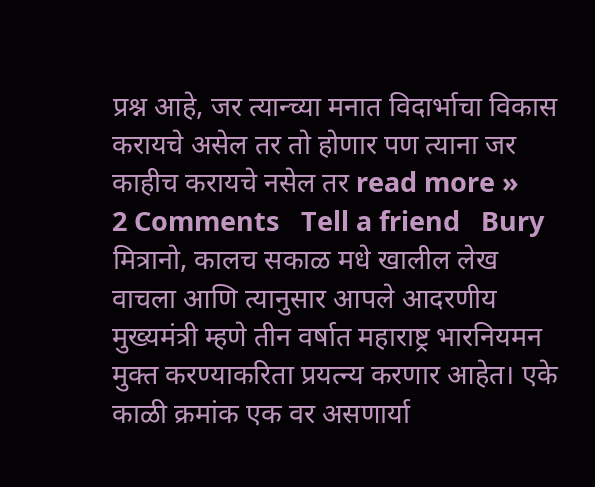प्रश्न आहे, जर त्यान्च्या मनात विदार्भाचा विकास करायचे असेल तर तो होणार पण त्याना जर काहीच करायचे नसेल तर read more »
2 Comments   Tell a friend   Bury
मित्रानो, कालच सकाळ मधे खालील लेख वाचला आणि त्यानुसार आपले आदरणीय मुख्यमंत्री म्हणे तीन वर्षात महाराष्ट्र भारनियमन मुक्त करण्याकरिता प्रयत्न्य करणार आहेत। एके काळी क्रमांक एक वर असणार्या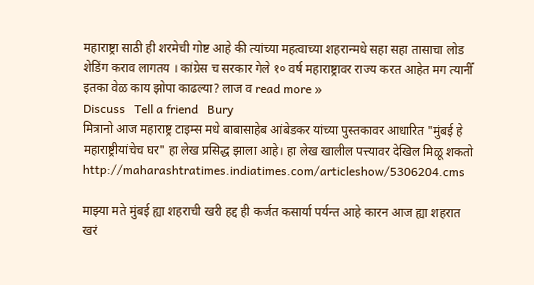महाराष्ट्रा साठी ही शरमेची गोष्ट आहे की त्यांच्या महत्वाच्या शहरान्मधे सहा सहा तासाचा लोड शेडिंग कराव लागतय । कांग्रेस च सरकार गेले १० वर्ष महाराष्ट्रावर राज्य करत आहेत मग त्यानीँ इतका वेळ काय झोपा काढल्या? लाज व read more »
Discuss   Tell a friend   Bury
मित्रानो आज महाराष्ट्र टाइम्स मधे बाबासाहेब आंबेडकर यांच्या पुस्तकावर आधारित "मुंबई हे महाराष्ट्रीयांचेच घर" हा लेख प्रसिद्ध झाला आहे। हा लेख खालील पत्त्यावर देखिल मिळू शकतो http://maharashtratimes.indiatimes.com/articleshow/5306204.cms

माझ्या मते मुंबई ह्या शहराची खरी हद्द ही कर्जत कसार्या पर्यन्त आहे कारन आज ह्या शहरात खरं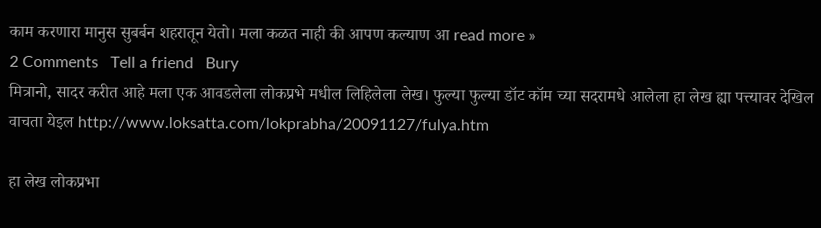काम करणारा मानुस सुबर्बन शहरातून येतो। मला कळत नाही की आपण कल्याण आ read more »
2 Comments   Tell a friend   Bury
मित्रानो, सादर करीत आहे मला एक आवडलेला लोकप्रभे मधील लिहिलेला लेख। फुल्या फुल्या डॉट कॉम च्या सदरामधे आलेला हा लेख ह्या पत्त्यावर देखिल वाचता येइल http://www.loksatta.com/lokprabha/20091127/fulya.htm

हा लेख लोकप्रभा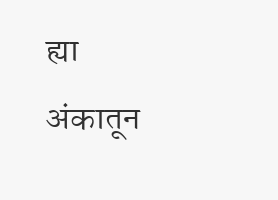ह्या अंकातून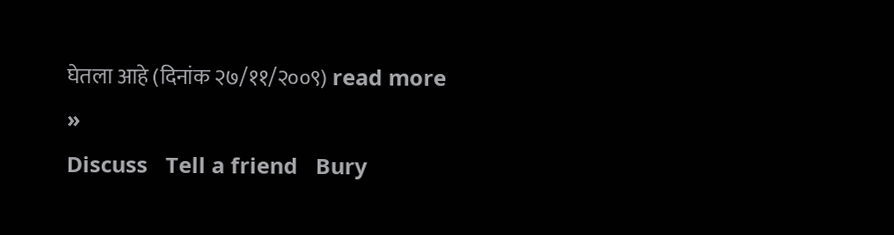घेतला आहे (दिनांक २७/११/२००९) read more »
Discuss   Tell a friend   Bury